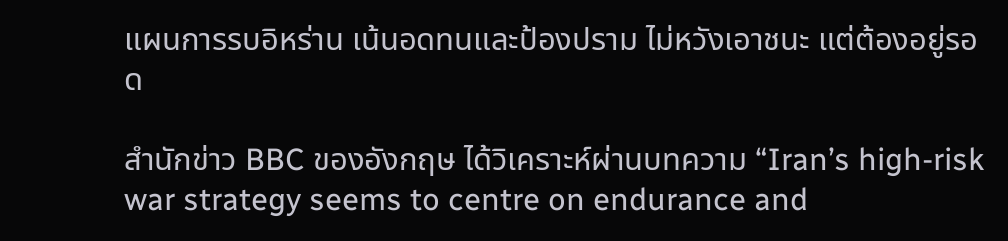แผนการรบอิหร่าน เน้นอดทนและป้องปราม ไม่หวังเอาชนะ แต่ต้องอยู่รอด

สำนักข่าว BBC ของอังกฤษ ได้วิเคราะห์ผ่านบทความ “Iran’s high-risk war strategy seems to centre on endurance and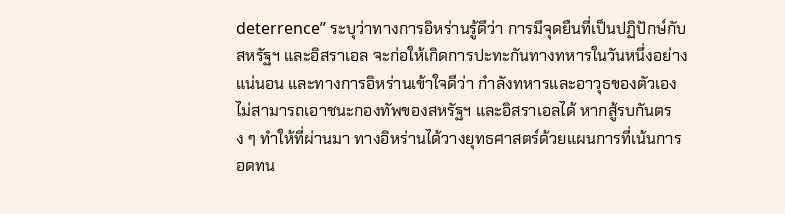deterrence” ระบุว่าทางการอิหร่านรู้ดีว่า การมีจุดยืนที่เป็นปฏิปักษ์กับสหรัฐฯ และอิสราเอล จะก่อให้เกิดการปะทะกันทางทหารในวันหนึ่งอย่างแน่นอน และทางการอิหร่านเข้าใจดีว่า กำลังทหารและอาวุธของตัวเองไม่สามารถเอาชนะกองทัพของสหรัฐฯ และอิสราเอลได้ หากสู้รบกันตรง ๆ ทำให้ที่ผ่านมา ทางอิหร่านได้วางยุทธศาสตร์ด้วยแผนการที่เน้นการอดทน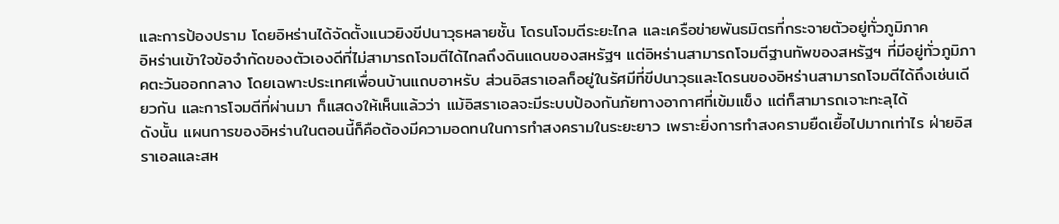และการป้องปราม โดยอิหร่านได้จัดตั้งแนวยิงขีปนาวุธหลายชั้น โดรนโจมตีระยะไกล และเครือข่ายพันธมิตรที่กระจายตัวอยู่ทั่วภูมิภาค
อิหร่านเข้าใจข้อจำกัดของตัวเองดีที่ไม่สามารถโจมตีได้ไกลถึงดินแดนของสหรัฐฯ แต่อิหร่านสามารถโจมตีฐานทัพของสหรัฐฯ ที่มีอยู่ทั่วภูมิภาคตะวันออกกลาง โดยเฉพาะประเทศเพื่อนบ้านแถบอาหรับ ส่วนอิสราเอลก็อยู่ในรัศมีที่ขีปนาวุธและโดรนของอิหร่านสามารถโจมตีได้ถึงเช่นเดียวกัน และการโจมตีที่ผ่านมา ก็แสดงให้เห็นแล้วว่า แม้อิสราเอลจะมีระบบป้องกันภัยทางอากาศที่เข้มแข็ง แต่ก็สามารถเจาะทะลุได้
ดังนั้น แผนการของอิหร่านในตอนนี้ก็คือต้องมีความอดทนในการทำสงครามในระยะยาว เพราะยิ่งการทำสงครามยืดเยื้อไปมากเท่าไร ฝ่ายอิสราเอลและสห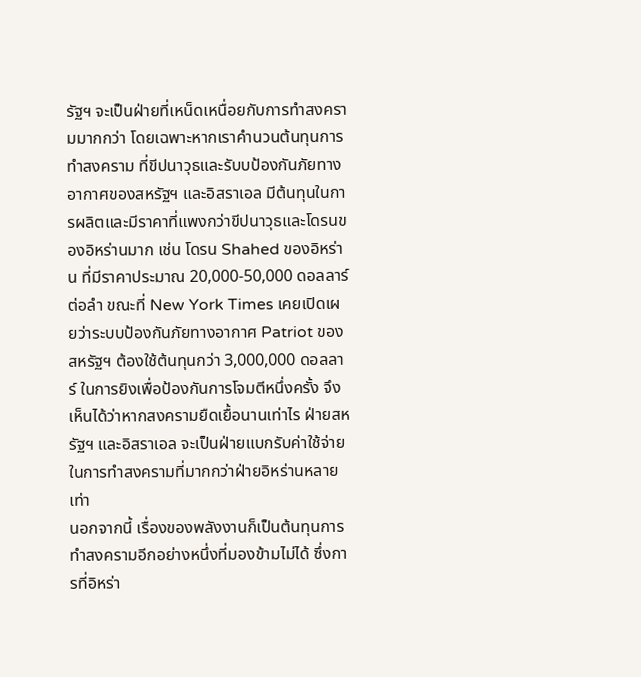รัฐฯ จะเป็นฝ่ายที่เหน็ดเหนื่อยกับการทำสงครามมากกว่า โดยเฉพาะหากเราคำนวนต้นทุนการทำสงคราม ที่ขีปนาวุธและรับบป้องกันภัยทางอากาศของสหรัฐฯ และอิสราเอล มีต้นทุนในการผลิตและมีราคาที่แพงกว่าขีปนาวุธและโดรนของอิหร่านมาก เช่น โดรน Shahed ของอิหร่าน ที่มีราคาประมาณ 20,000-50,000 ดอลลาร์ต่อลำ ขณะที่ New York Times เคยเปิดเผยว่าระบบป้องกันภัยทางอากาศ Patriot ของสหรัฐฯ ต้องใช้ต้นทุนกว่า 3,000,000 ดอลลาร์ ในการยิงเพื่อป้องกันการโจมตีหนึ่งครั้ง จึงเห็นได้ว่าหากสงครามยืดเยื้อนานเท่าไร ฝ่ายสหรัฐฯ และอิสราเอล จะเป็นฝ่ายแบกรับค่าใช้จ่ายในการทำสงครามที่มากกว่าฝ่ายอิหร่านหลายเท่า
นอกจากนี้ เรื่องของพลังงานก็เป็นต้นทุนการทำสงครามอีกอย่างหนึ่งที่มองข้ามไม่ได้ ซึ่งการที่อิหร่า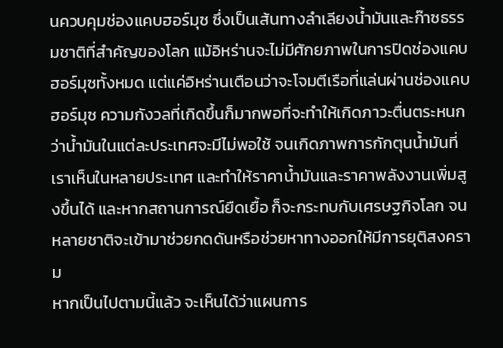นควบคุมช่องแคบฮอร์มุซ ซึ่งเป็นเส้นทางลำเลียงน้ำมันและก๊าซธรรมชาติที่สำคัญของโลก แม้อิหร่านจะไม่มีศักยภาพในการปิดช่องแคบฮอร์มุซทั้งหมด แต่แค่อิหร่านเตือนว่าจะโจมตีเรือที่แล่นผ่านช่องแคบฮอร์มุซ ความกังวลที่เกิดขึ้นก็มากพอที่จะทำให้เกิดภาวะตื่นตระหนก ว่าน้ำมันในแต่ละประเทศจะมีไม่พอใช้ จนเกิดภาพการกักตุนน้ำมันที่เราเห็นในหลายประเทศ และทำให้ราคาน้ำมันและราคาพลังงานเพิ่มสูงขึ้นได้ และหากสถานการณ์ยืดเยื้อ ก็จะกระทบกับเศรษฐกิจโลก จนหลายชาติจะเข้ามาช่วยกดดันหรือช่วยหาทางออกให้มีการยุติสงคราม
หากเป็นไปตามนี้แล้ว จะเห็นได้ว่าแผนการ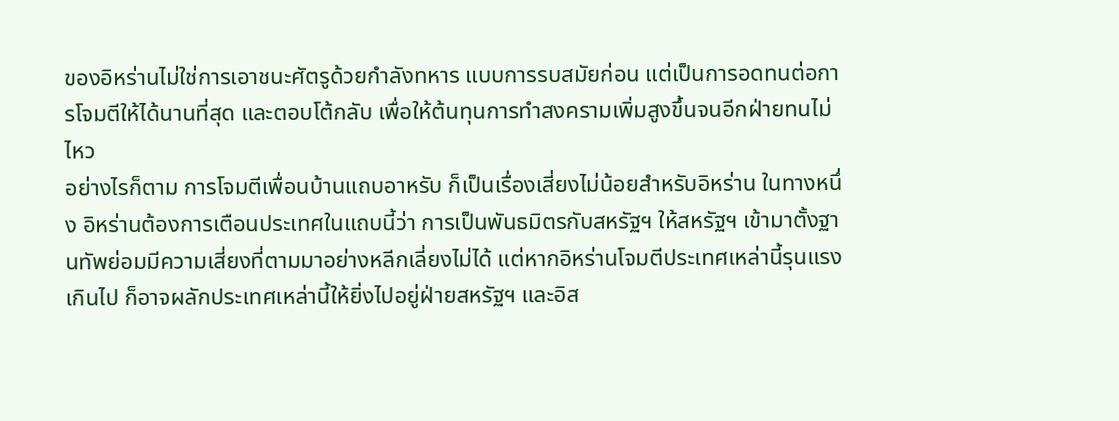ของอิหร่านไม่ใช่การเอาชนะศัตรูด้วยกำลังทหาร แบบการรบสมัยก่อน แต่เป็นการอดทนต่อการโจมตีให้ได้นานที่สุด และตอบโต้กลับ เพื่อให้ต้นทุนการทำสงครามเพิ่มสูงขึ้นจนอีกฝ่ายทนไม่ไหว
อย่างไรก็ตาม การโจมตีเพื่อนบ้านแถบอาหรับ ก็เป็นเรื่องเสี่ยงไม่น้อยสำหรับอิหร่าน ในทางหนึ่ง อิหร่านต้องการเตือนประเทศในแถบนี้ว่า การเป็นพันธมิตรกับสหรัฐฯ ให้สหรัฐฯ เข้ามาตั้งฐานทัพย่อมมีความเสี่ยงที่ตามมาอย่างหลีกเลี่ยงไม่ได้ แต่หากอิหร่านโจมตีประเทศเหล่านี้รุนแรงเกินไป ก็อาจผลักประเทศเหล่านี้ให้ยิ่งไปอยู่ฝ่ายสหรัฐฯ และอิส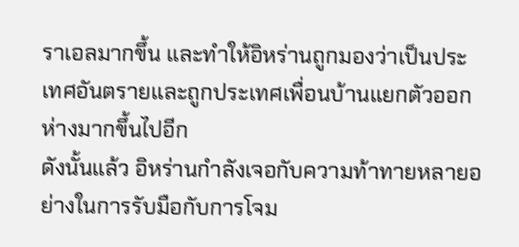ราเอลมากขึ้น และทำให้อิหร่านถูกมองว่าเป็นประเทศอันตรายและถูกประเทศเพื่อนบ้านแยกตัวออกห่างมากขึ้นไปอีก
ดังนั้นแล้ว อิหร่านกำลังเจอกับความท้าทายหลายอย่างในการรับมือกับการโจม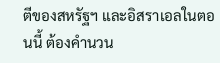ตีของสหรัฐฯ และอิสราเอลในตอนนี้ ต้องคำนวน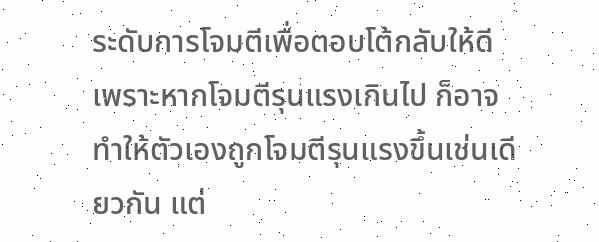ระดับการโจมตีเพื่อตอบโต้กลับให้ดี เพราะหากโจมตีรุนแรงเกินไป ก็อาจทำให้ตัวเองถูกโจมตีรุนแรงขึ้นเช่นเดียวกัน แต่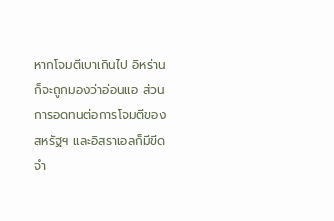หากโจมตีเบาเกินไป อิหร่านก็จะถูกมองว่าอ่อนแอ ส่วนการอดทนต่อการโจมตีของสหรัฐฯ และอิสราเอลก็มีขีดจำ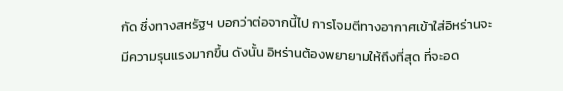กัด ซึ่งทางสหรัฐฯ บอกว่าต่อจากนี้ไป การโจมตีทางอากาศเข้าใส่อิหร่านจะมีความรุนแรงมากขึ้น ดังนั้น อิหร่านต้องพยายามให้ถึงที่สุด ที่จะอด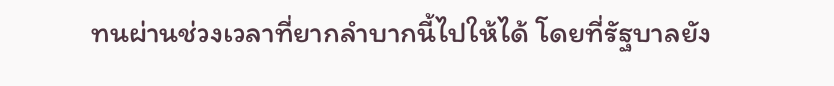ทนผ่านช่วงเวลาที่ยากลำบากนี้ไปให้ได้ โดยที่รัฐบาลยัง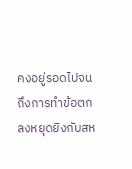คงอยู่รอดไปจนถึงการทำข้อตกลงหยุดยิงกับสห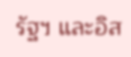รัฐฯ และอิส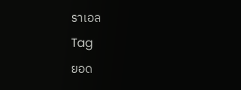ราเอล
Tag
ยอด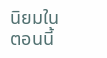นิยมในตอนนี้